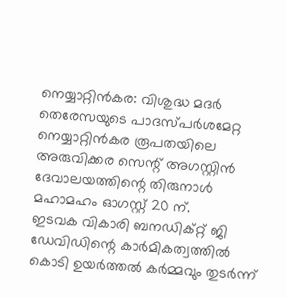നെയ്യാറ്റിൻകര: വിശുദ്ധ മദർ തെരേസയുടെ പാദസ്പർശമേറ്റ നെയ്യാറ്റിൻകര രൂപതയിലെ അരുവിക്കര സെന്റ് അഗസ്റ്റിൻ ദേവാലയത്തിന്റെ തിരുനാൾ മഹാമഹം ഓഗസ്റ്റ് 20 ന്.
ഇടവക വികാരി ബനഡിക്റ്റ് ജി ഡേവിഡിന്റെ കാർമികത്വത്തിൽ കൊടി ഉയർത്തൽ കർമ്മവും തുടർന്ന്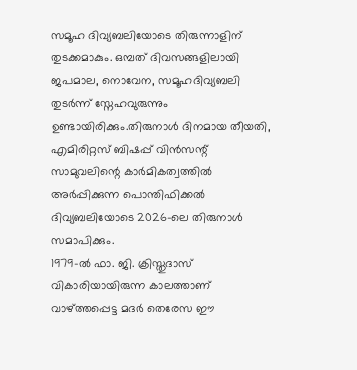സമൂഹ ദിവ്യബലിയോടെ തിരുന്നാളിന് തുടക്കമാകും. ഒമ്പത് ദിവസങ്ങളിലായി ജപമാല, നൊവേന, സമൂഹദിവ്യബലി തുടർന്ന് സ്നേഹവുരുന്നും ഉണ്ടായിരിക്കും.തിരുനാൾ ദിനമായ തീയതി, എമിരിറ്റസ് ബിഷപ്പ് വിൻസന്റ് സാമുവലിന്റെ കാർമികത്വത്തിൽ അർപ്പിക്കുന്ന പൊന്തിഫിക്കൽ ദിവ്യബലിയോടെ 2026-ലെ തിരുനാൾ സമാപിക്കും.
1979-ൽ ഫാ. ജി. ക്രിസ്തുദാസ് വികാരിയായിരുന്ന കാലത്താണ് വാഴ്ത്തപ്പെട്ട മദർ തെരേസ ഈ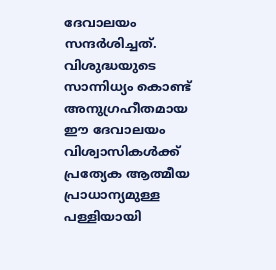ദേവാലയം സന്ദർശിച്ചത്. വിശുദ്ധയുടെ സാന്നിധ്യം കൊണ്ട് അനുഗ്രഹീതമായ ഈ ദേവാലയം വിശ്വാസികൾക്ക് പ്രത്യേക ആത്മീയ പ്രാധാന്യമുള്ള പള്ളിയായി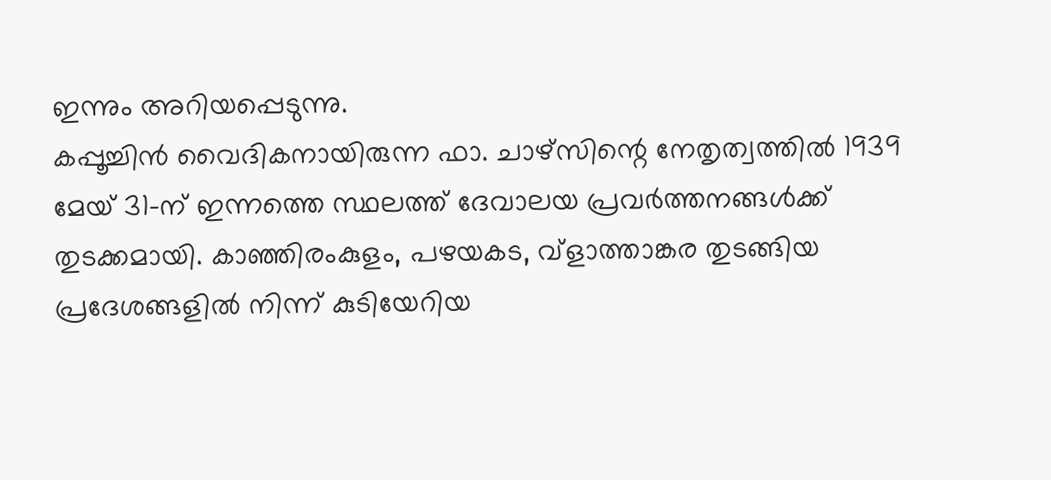ഇന്നും അറിയപ്പെടുന്നു.
കപ്പൂച്ചിൻ വൈദികനായിരുന്ന ഫാ. ചാഴ്സിന്റെ നേതൃത്വത്തിൽ 1939 മേയ് 31-ന് ഇന്നത്തെ സ്ഥലത്ത് ദേവാലയ പ്രവർത്തനങ്ങൾക്ക് തുടക്കമായി. കാഞ്ഞിരംകുളം, പഴയകട, വ്ളാത്താങ്കര തുടങ്ങിയ പ്രദേശങ്ങളിൽ നിന്ന് കുടിയേറിയ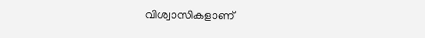വിശ്വാസികളാണ്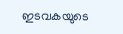ഇടവകയുടെ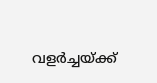വളർച്ചയ്ക്ക്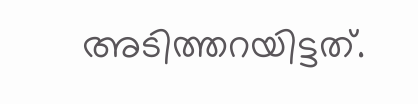അടിത്തറയിട്ടത്.